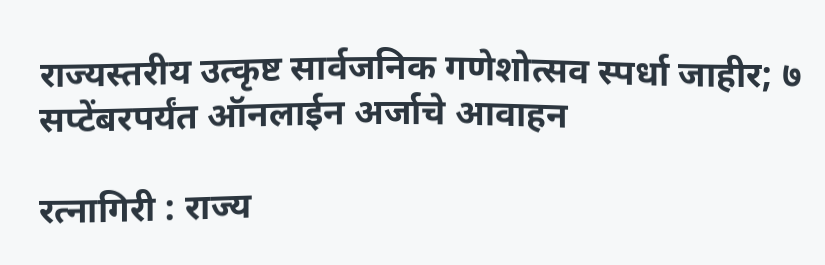राज्यस्तरीय उत्कृष्ट सार्वजनिक गणेशोत्सव स्पर्धा जाहीर; ७ सप्टेंबरपर्यंत ऑनलाईन अर्जाचे आवाहन

रत्नागिरी : राज्य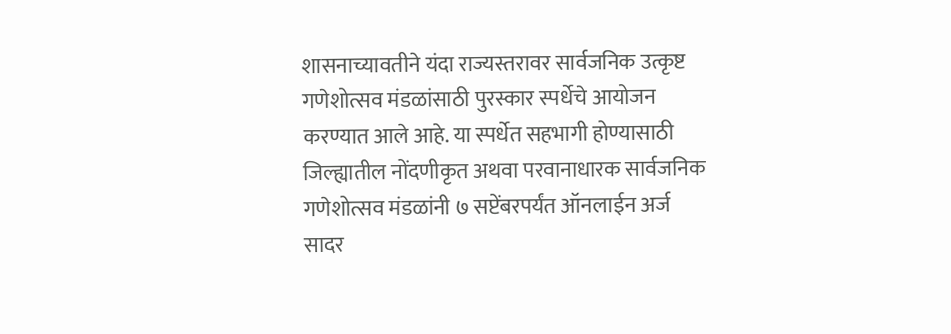शासनाच्यावतीने यंदा राज्यस्तरावर सार्वजनिक उत्कृष्ट गणेशोत्सव मंडळांसाठी पुरस्कार स्पर्धेचे आयोजन करण्यात आले आहे. या स्पर्धेत सहभागी होण्यासाठी जिल्ह्यातील नोंदणीकृत अथवा परवानाधारक सार्वजनिक गणेशोत्सव मंडळांनी ७ सप्टेंबरपर्यंत ऑनलाईन अर्ज सादर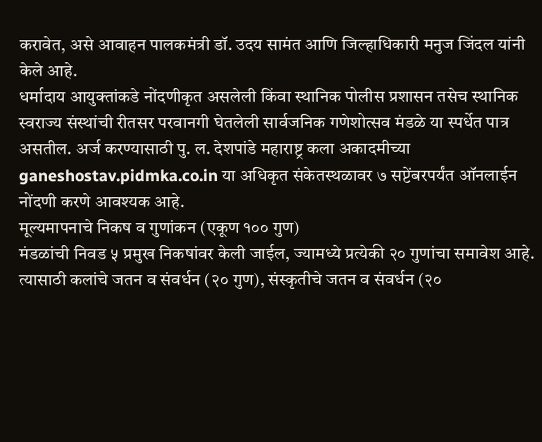करावेत, असे आवाहन पालकमंत्री डॉ. उदय सामंत आणि जिल्हाधिकारी मनुज जिंदल यांनी केले आहे.
धर्मादाय आयुक्तांकडे नोंदणीकृत असलेली किंवा स्थानिक पोलीस प्रशासन तसेच स्थानिक स्वराज्य संस्थांची रीतसर परवानगी घेतलेली सार्वजनिक गणेशोत्सव मंडळे या स्पर्धेत पात्र असतील. अर्ज करण्यासाठी पु. ल. देशपांडे महाराष्ट्र कला अकादमीच्या ganeshostav.pidmka.co.in या अधिकृत संकेतस्थळावर ७ सप्टेंबरपर्यंत ऑनलाईन नोंदणी करणे आवश्यक आहे.
मूल्यमापनाचे निकष व गुणांकन (एकूण १०० गुण)
मंडळांची निवड ५ प्रमुख निकषांवर केली जाईल, ज्यामध्ये प्रत्येकी २० गुणांचा समावेश आहे. त्यासाठी कलांचे जतन व संवर्धन (२० गुण), संस्कृतीचे जतन व संवर्धन (२०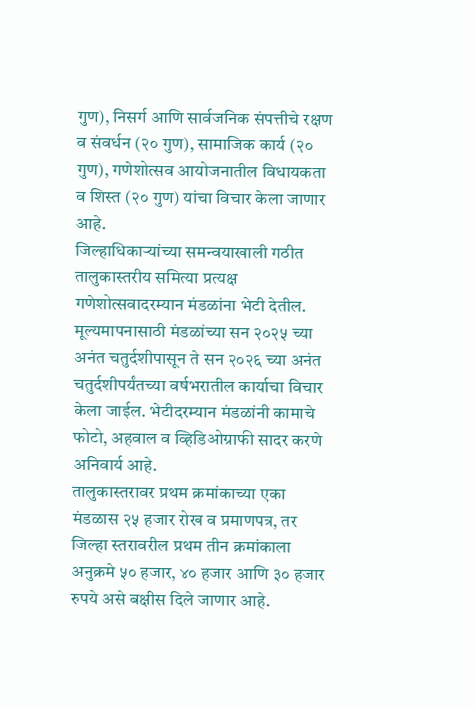गुण), निसर्ग आणि सार्वजनिक संपत्तीचे रक्षण व संवर्धन (२० गुण), सामाजिक कार्य (२० गुण), गणेशोत्सव आयोजनातील विधायकता व शिस्त (२० गुण) यांचा विचार केला जाणार आहे.
जिल्हाधिकाऱ्यांच्या समन्वयाखाली गठीत तालुकास्तरीय समित्या प्रत्यक्ष गणेशोत्सवादरम्यान मंडळांना भेटी देतील. मूल्यमापनासाठी मंडळांच्या सन २०२५ च्या अनंत चतुर्दशीपासून ते सन २०२६ च्या अनंत चतुर्दशीपर्यंतच्या वर्षभरातील कार्याचा विचार केला जाईल. भेटीदरम्यान मंडळांनी कामाचे फोटो, अहवाल व व्हिडिओग्राफी सादर करणे अनिवार्य आहे.
तालुकास्तरावर प्रथम क्रमांकाच्या एका मंडळास २५ हजार रोख व प्रमाणपत्र, तर जिल्हा स्तरावरील प्रथम तीन क्रमांकाला अनुक्रमे ५० हजार, ४० हजार आणि ३० हजार रुपये असे बक्षीस दिले जाणार आहे.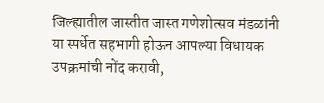जिल्ह्यातील जास्तीत जास्त गणेशोत्सव मंडळांनी या स्पर्धेत सहभागी होऊन आपल्या विधायक उपक्रमांची नोंद करावी,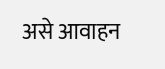असे आवाहन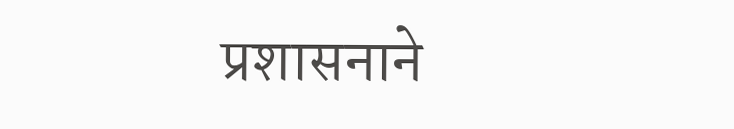प्रशासनाने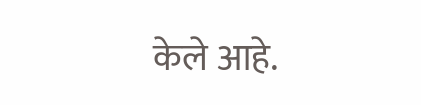केले आहे.